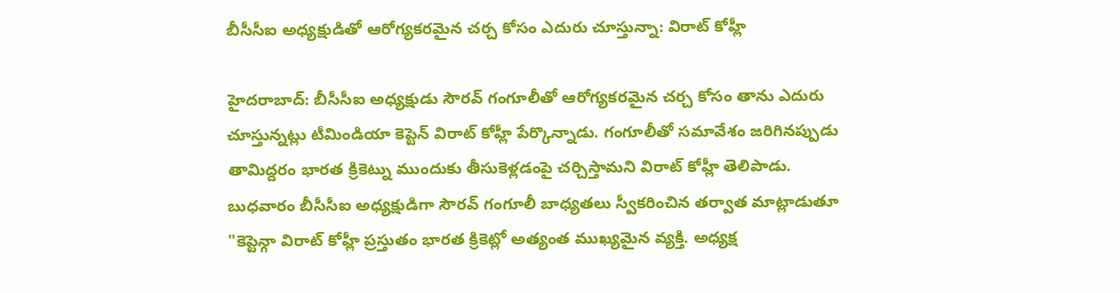బీసీసీఐ అధ్యక్షుడితో ఆరోగ్యకరమైన చర్చ కోసం ఎదురు చూస్తున్నా: విరాట్ కోహ్లీ

హైదరాబాద్: బీసీసీఐ అధ్యక్షుడు సౌరవ్ గంగూలీతో ఆరోగ్యకరమైన చర్చ కోసం తాను ఎదురు చూస్తున్నట్లు టీమిండియా కెప్టెన్ విరాట్ కోహ్లీ పేర్కొన్నాడు. గంగూలీతో సమావేశం జరిగినప్పుడు తామిద్దరం భారత క్రికెట్ను ముందుకు తీసుకెళ్లడంపై చర్చిస్తామని విరాట్ కోహ్లీ తెలిపాడు.
బుధవారం బీసీసీఐ అధ్యక్షుడిగా సౌరవ్ గంగూలీ బాధ్యతలు స్వీకరించిన తర్వాత మాట్లాడుతూ "కెప్టెన్గా విరాట్ కోహ్లీ ప్రస్తుతం భారత క్రికెట్లో అత్యంత ముఖ్యమైన వ్యక్తి. అధ్యక్ష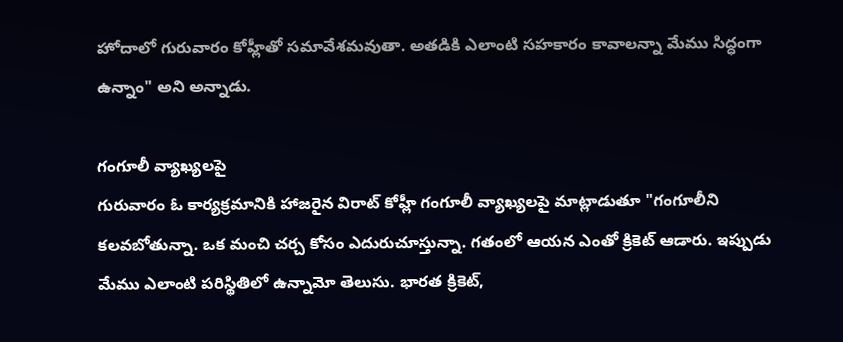హోదాలో గురువారం కోహ్లీతో సమావేశమవుతా. అతడికి ఎలాంటి సహకారం కావాలన్నా మేము సిద్ధంగా ఉన్నాం" అని అన్నాడు.

గంగూలీ వ్యాఖ్యలపై
గురువారం ఓ కార్యక్రమానికి హాజరైన విరాట్ కోహ్లీ గంగూలీ వ్యాఖ్యలపై మాట్లాడుతూ "గంగూలీని కలవబోతున్నా. ఒక మంచి చర్చ కోసం ఎదురుచూస్తున్నా. గతంలో ఆయన ఎంతో క్రికెట్ ఆడారు. ఇప్పుడు మేము ఎలాంటి పరిస్థితిలో ఉన్నామో తెలుసు. భారత క్రికెట్,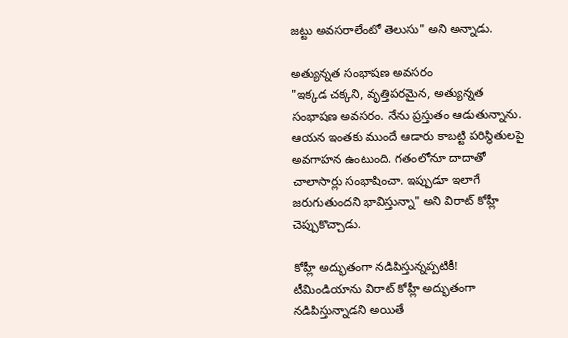జట్టు అవసరాలేంటో తెలుసు" అని అన్నాడు.

అత్యున్నత సంభాషణ అవసరం
"ఇక్కడ చక్కని, వృత్తిపరమైన, అత్యున్నత సంభాషణ అవసరం. నేను ప్రస్తుతం ఆడుతున్నాను. ఆయన ఇంతకు ముందే ఆడారు కాబట్టి పరిస్థితులపై అవగాహన ఉంటుంది. గతంలోనూ దాదాతో చాలాసార్లు సంభాషించా. ఇప్పుడూ ఇలాగే జరుగుతుందని భావిస్తున్నా" అని విరాట్ కోహ్లీ చెప్పుకొచ్చాడు.

కోహ్లీ అద్భుతంగా నడిపిస్తున్నప్పటికీ!
టీమిండియాను విరాట్ కోహ్లీ అద్భుతంగా నడిపిస్తున్నాడని అయితే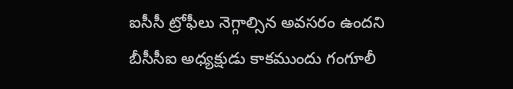ఐసీసీ ట్రోఫీలు నెగ్గాల్సిన అవసరం ఉందని బీసీసీఐ అధ్యక్షుడు కాకముందు గంగూలీ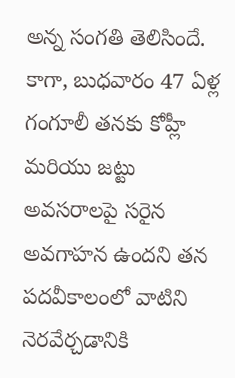అన్న సంగతి తెలిసిందే. కాగా, బుధవారం 47 ఏళ్ల గంగూలీ తనకు కోహ్లీ మరియు జట్టు అవసరాలపై సరైన అవగాహన ఉందని తన పదవీకాలంలో వాటిని నెరవేర్చడానికి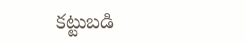కట్టుబడి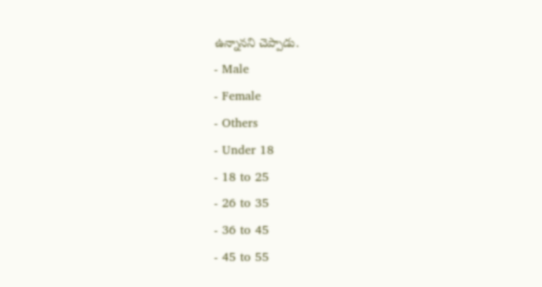ఉన్నానని చెప్పాడు.
- Male
- Female
- Others
- Under 18
- 18 to 25
- 26 to 35
- 36 to 45
- 45 to 55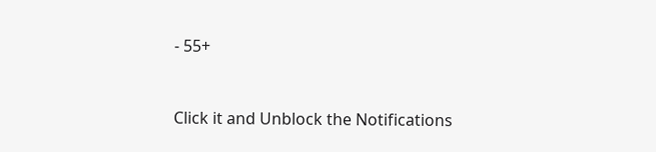- 55+


Click it and Unblock the Notifications